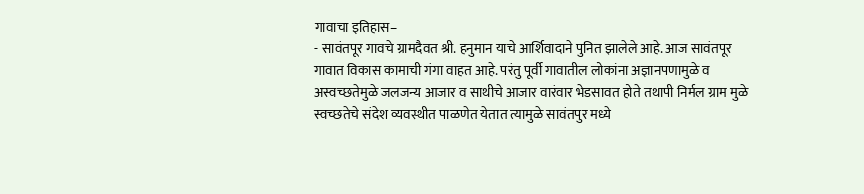गावाचा इतिहास–
- सावंतपूर गावचे ग्रामदैवत श्री. हनुमान याचे आर्शिवादाने पुनित झालेले आहे. आज सावंतपूर गावात विकास कामाची गंगा वाहत आहे. परंतु पूर्वी गावातील लोकांना अज्ञानपणामुळे व अस्वच्छतेमुळे जलजन्य आजार व साथीचे आजार वारंवार भेडसावत होते तथापी निर्मल ग्राम मुळे स्वच्छतेचे संदेश व्यवस्थीत पाळणेत येतात त्यामुळे सावंतपुर मध्ये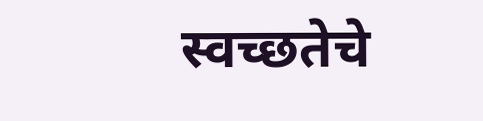स्वच्छतेचे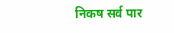निकष सर्व पार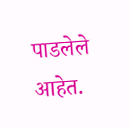पाडलेले आहेत.